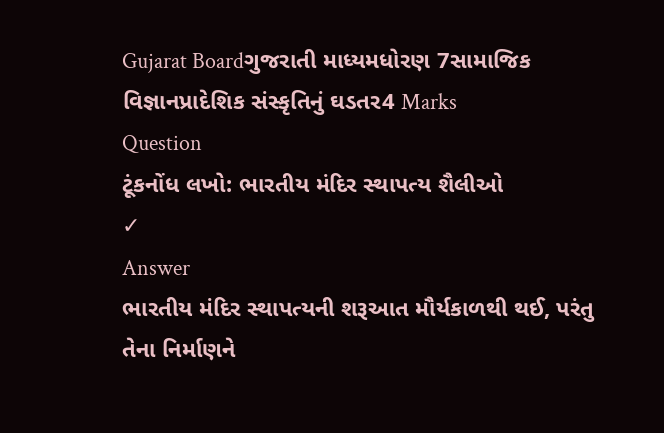Gujarat Boardગુજરાતી માધ્યમધોરણ 7સામાજિક વિજ્ઞાનપ્રાદેશિક સંસ્કૃતિનું ઘડતર4 Marks
Question
ટૂંકનોંધ લખો: ભારતીય મંદિર સ્થાપત્ય શૈલીઓ
✓
Answer
ભારતીય મંદિર સ્થાપત્યની શરૂઆત મૌર્યકાળથી થઈ, પરંતુ તેના નિર્માણને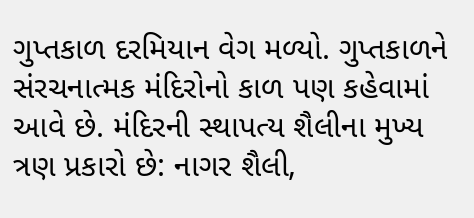ગુપ્તકાળ દરમિયાન વેગ મળ્યો. ગુપ્તકાળને સંરચનાત્મક મંદિરોનો કાળ પણ કહેવામાં આવે છે. મંદિરની સ્થાપત્ય શૈલીના મુખ્ય ત્રણ પ્રકારો છે: નાગર શૈલી,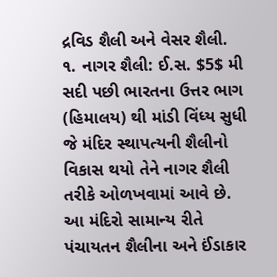દ્રવિડ શૈલી અને વેસર શૈલી.
૧. નાગર શૈલી: ઈ.સ. $5$ મી સદી પછી ભારતના ઉત્તર ભાગ (હિમાલય) થી માંડી વિંધ્ય સુધી જે મંદિર સ્થાપત્યની શૈલીનો વિકાસ થયો તેને નાગર શૈલી તરીકે ઓળખવામાં આવે છે. આ મંદિરો સામાન્ય રીતે પંચાયતન શૈલીના અને ઈંડાકાર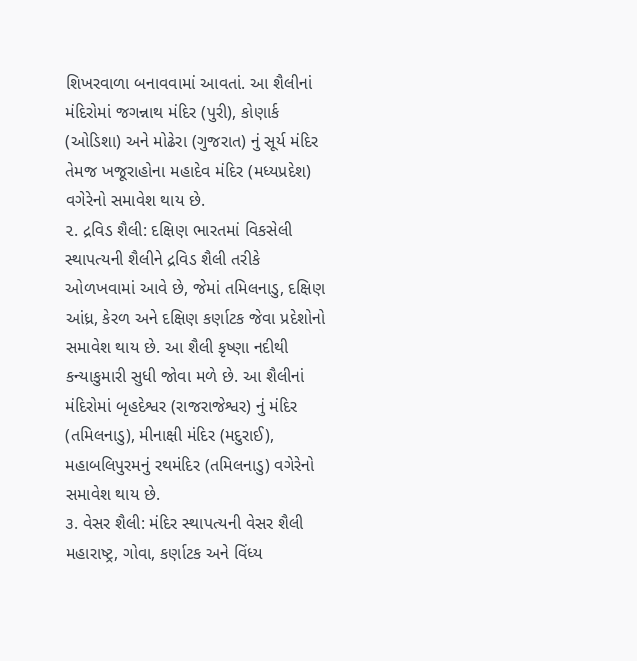શિખરવાળા બનાવવામાં આવતાં. આ શૈલીનાં મંદિરોમાં જગન્નાથ મંદિર (પુરી), કોણાર્ક (ઓડિશા) અને મોઢેરા (ગુજરાત) નું સૂર્ય મંદિર તેમજ ખજૂરાહોના મહાદેવ મંદિર (મધ્યપ્રદેશ) વગેરેનો સમાવેશ થાય છે.
૨. દ્રવિડ શૈલી: દક્ષિણ ભારતમાં વિકસેલી સ્થાપત્યની શૈલીને દ્રવિડ શૈલી તરીકે ઓળખવામાં આવે છે, જેમાં તમિલનાડુ, દક્ષિણ આંધ્ર, કેરળ અને દક્ષિણ કર્ણાટક જેવા પ્રદેશોનો સમાવેશ થાય છે. આ શૈલી કૃષ્ણા નદીથી કન્યાકુમારી સુધી જોવા મળે છે. આ શૈલીનાં મંદિરોમાં બૃહદેશ્વર (રાજરાજેશ્વર) નું મંદિર (તમિલનાડુ), મીનાક્ષી મંદિર (મદુરાઈ), મહાબલિપુરમનું રથમંદિર (તમિલનાડુ) વગેરેનો સમાવેશ થાય છે.
૩. વેસર શૈલી: મંદિર સ્થાપત્યની વેસર શૈલી મહારાષ્ટ્ર, ગોવા, કર્ણાટક અને વિંધ્ય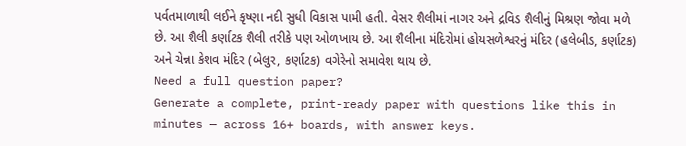પર્વતમાળાથી લઈને કૃષ્ણા નદી સુધી વિકાસ પામી હતી. વેસર શૈલીમાં નાગર અને દ્રવિડ શૈલીનું મિશ્રણ જોવા મળે છે. આ શૈલી કર્ણાટક શૈલી તરીકે પણ ઓળખાય છે. આ શૈલીના મંદિરોમાં હોયસળેશ્વરનું મંદિર (હલેબીડ, કર્ણાટક) અને ચેન્ના કેશવ મંદિર (બેલુર, કર્ણાટક) વગેરેનો સમાવેશ થાય છે.
Need a full question paper?
Generate a complete, print-ready paper with questions like this in minutes — across 16+ boards, with answer keys.